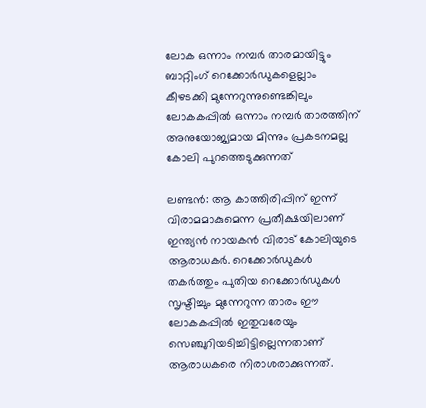ലോക ഒന്നാം നമ്പര്‍ താരമായിട്ടും ബാറ്റിംഗ് റെക്കോർഡുകളെല്ലാം കീഴടക്കി മുന്നേറുന്നുണ്ടെങ്കിലും ലോകകപ്പില്‍ ഒന്നാം നമ്പര്‍ താരത്തിന് അനുയോജ്യമായ മിന്നും പ്രകടനമല്ല കോലി പുറത്തെടുക്കുന്നത്

ലണ്ടന്‍: ആ കാത്തിരിപ്പിന് ഇന്ന് വിരാമമാകുമെന്ന പ്രതീക്ഷയിലാണ് ഇന്ത്യന്‍ നായകന്‍ വിരാട് കോലിയുടെ ആരാധകര്‍. റെക്കോര്‍ഡുകള്‍ തകര്‍ത്തും പുതിയ റെക്കോര്‍ഡുകള്‍ സൃഷ്ടിച്ചും മുന്നേറുന്ന താരം ഈ ലോകകപ്പില്‍ ഇതുവരേയും സെഞ്ചുറിയടിച്ചിട്ടില്ലെന്നതാണ് ആരാധകരെ നിരാശരാക്കുന്നത്.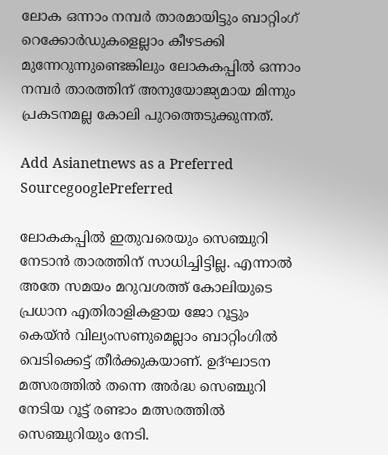ലോക ഒന്നാം നമ്പര്‍ താരമായിട്ടും ബാറ്റിംഗ് റെക്കോർഡുകളെല്ലാം കീഴടക്കി മുന്നേറുന്നുണ്ടെങ്കിലും ലോകകപ്പില്‍ ഒന്നാം നമ്പര്‍ താരത്തിന് അനുയോജ്യമായ മിന്നും പ്രകടനമല്ല കോലി പുറത്തെടുക്കുന്നത്.

Add Asianetnews as a Preferred SourcegooglePreferred

ലോകകപ്പില്‍ ഇതുവരെയും സെഞ്ചുറി നേടാന്‍ താരത്തിന് സാധിച്ചിട്ടില്ല. എന്നാല്‍ അതേ സമയം മറുവശത്ത് കോലിയുടെ പ്രധാന എതിരാളികളായ ജോ റൂട്ടും കെയ്ൻ വില്യംസണുമെല്ലാം ബാറ്റിംഗില്‍ വെടിക്കെട്ട് തീര്‍ക്കുകയാണ്. ഉദ്ഘാടന മത്സരത്തിൽ തന്നെ അർദ്ധ സെഞ്ചുറി നേടിയ റൂട്ട് രണ്ടാം മത്സരത്തിൽ സെഞ്ചുറിയും നേടി.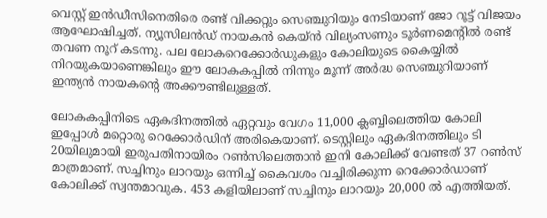വെസ്റ്റ് ഇൻഡീസിനെതിരെ രണ്ട് വിക്കറ്റും സെഞ്ചുറിയും നേടിയാണ് ജോ റൂട്ട് വിജയം ആഘോഷിച്ചത്. ന്യൂസിലൻഡ് നായകൻ കെയ്ൻ വില്യംസണും ടൂർണമെന്‍റിൽ രണ്ട് തവണ നൂറ് കടന്നു. പല ലോകറെക്കോർഡുകളും കോലിയുടെ കൈയ്യില്‍ നിറയുകയാണെങ്കിലും ഈ ലോകകപ്പിൽ നിന്നും മൂന്ന് അർദ്ധ സെഞ്ചുറിയാണ് ഇന്ത്യൻ നായകന്‍റെ അക്കൗണ്ടിലുള്ളത്.

ലോകകപ്പിനിടെ ഏകദിനത്തിൽ ഏറ്റവും വേഗം 11,000 ക്ലബ്ബിലെത്തിയ കോലി ഇപ്പോൾ മറ്റൊരു റെക്കോർഡിന് അരികെയാണ്. ടെസ്റ്റിലും ഏകദിനത്തിലും ടി 20യിലുമായി ഇരുപതിനായിരം റൺസിലെത്താൻ ഇനി കോലിക്ക് വേണ്ടത് 37 റൺസ് മാത്രമാണ്. സച്ചിനും ലാറയും ഒന്നിച്ച് കൈവശം വച്ചിരിക്കുന്ന റെക്കോർഡാണ് കോലിക്ക് സ്വന്തമാവുക. 453 കളിയിലാണ് സച്ചിനും ലാറയും 20,000 ൽ എത്തിയത്.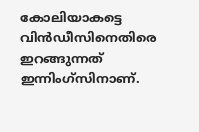കോലിയാകട്ടെ വിൻഡീസിനെതിരെ ഇറങ്ങുന്നത് ഇന്നിംഗ്സിനാണ്.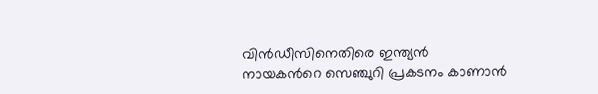വിൻഡീസിനെതിരെ ഇന്ത്യൻ നായകന്‍റെ സെഞ്ചുറി പ്രകടനം കാണാൻ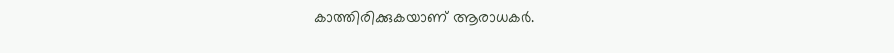കാത്തിരിക്കുകയാണ് ആരാധകർ.